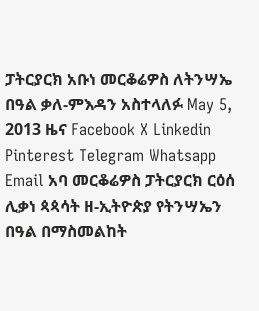ፓትርያርክ አቡነ መርቆሬዎስ ለትንሣኤ በዓል ቃለ-ምእዳን አስተላለፉ May 5, 2013 ዜና Facebook X Linkedin Pinterest Telegram Whatsapp Email አባ መርቆሬዎስ ፓትርያርክ ርዕሰ ሊቃነ ጳጳሳት ዘ-ኢትዮጵያ የትንሣኤን በዓል በማስመልከት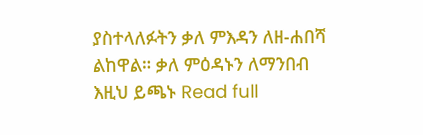ያስተላለፉትን ቃለ ምእዳን ለዘ-ሐበሻ ልከዋል። ቃለ ምዕዳኑን ለማንበብ እዚህ ይጫኑ Read full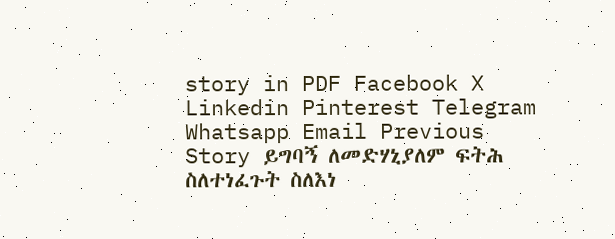story in PDF Facebook X Linkedin Pinterest Telegram Whatsapp Email Previous Story ይግባኝ ለመድሃኒያለም ፍትሕ ስለተነፈጉት ስለእነ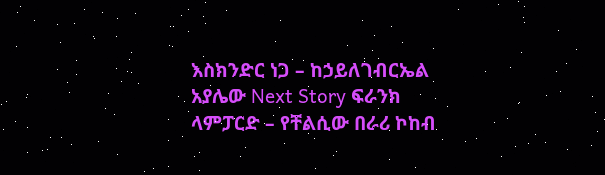እስክንድር ነጋ – ከኃይለገብርኤል አያሌው Next Story ፍራንክ ላምፓርድ – የቸልሲው በራሪ ኮከብ